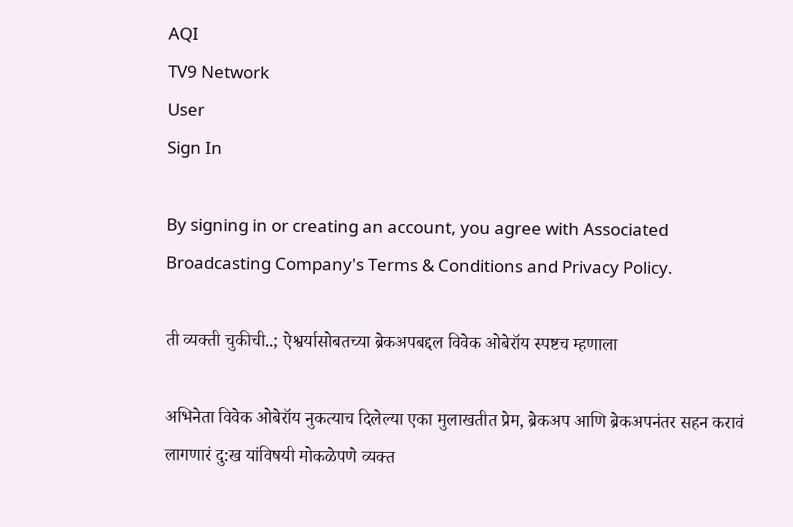AQI
TV9 Network
User
Sign In

By signing in or creating an account, you agree with Associated Broadcasting Company's Terms & Conditions and Privacy Policy.

ती व्यक्ती चुकीची..; ऐश्वर्यासोबतच्या ब्रेकअपबद्दल विवेक ओबेरॉय स्पष्टच म्हणाला

अभिनेता विवेक ओबेरॉय नुकत्याच दिलेल्या एका मुलाखतीत प्रेम, ब्रेकअप आणि ब्रेकअपनंतर सहन करावं लागणारं दु:ख यांविषयी मोकळेपणे व्यक्त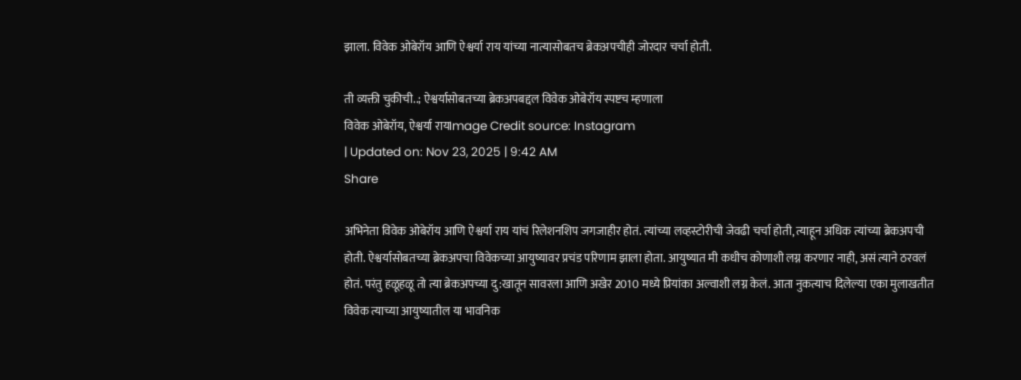झाला. विवेक ओबेरॉय आणि ऐश्वर्या राय यांच्या नात्यासोबतच ब्रेकअपचीही जोरदार चर्चा होती.

ती व्यक्ती चुकीची..; ऐश्वर्यासोबतच्या ब्रेकअपबद्दल विवेक ओबेरॉय स्पष्टच म्हणाला
विवेक ओबेरॉय, ऐश्वर्या रायImage Credit source: Instagram
| Updated on: Nov 23, 2025 | 9:42 AM
Share

अभिनेता विवेक ओबेरॉय आणि ऐश्वर्या राय यांचं रिलेशनशिप जगजाहीर होतं. त्यांच्या लव्हस्टोरीची जेवढी चर्चा होती, त्याहून अधिक त्यांच्या ब्रेकअपची होती. ऐश्वर्यासोबतच्या ब्रेकअपचा विवेकच्या आयुष्यावर प्रचंड परिणाम झाला होता. आयुष्यात मी कधीच कोणाशी लग्न करणार नाही, असं त्याने ठरवलं होतं. परंतु हळूहळू तो त्या ब्रेकअपच्या दु:खातून सावरला आणि अखेर 2010 मध्ये प्रियांका अल्वाशी लग्न केलं. आता नुकत्याच दिलेल्या एका मुलाखतीत विवेक त्याच्या आयुष्यातील या भावनिक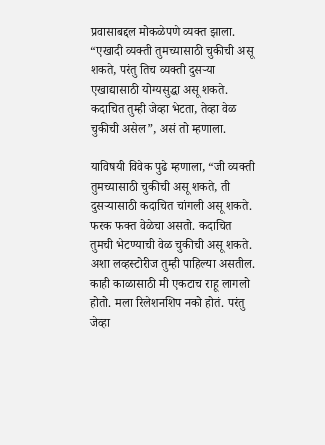प्रवासाबद्दल मोकळेपणे व्यक्त झाला. “एखादी व्यक्ती तुमच्यासाठी चुकीची असू शकते, परंतु तिच व्यक्ती दुसऱ्या एखाद्यासाठी योग्यसुद्धा असू शकते. कदाचित तुम्ही जेव्हा भेटता, तेव्हा वेळ चुकीची असेल”, असं तो म्हणाला.

याविषयी विवेक पुढे म्हणाला, “जी व्यक्ती तुमच्यासाठी चुकीची असू शकते, ती दुसऱ्यासाठी कदाचित चांगली असू शकते. फरक फक्त वेळेचा असतो. कदाचित तुमची भेटण्याची वेळ चुकीची असू शकते. अशा लव्हस्टोरीज तुम्ही पाहिल्या असतील. काही काळासाठी मी एकटाच राहू लागलो होतो. मला रिलेशनशिप नको होतं. परंतु जेव्हा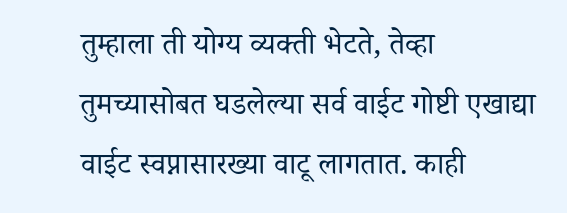तुम्हाला ती योग्य व्यक्ती भेटते, तेव्हा तुमच्यासोबत घडलेल्या सर्व वाईट गोष्टी एखाद्या वाईट स्वप्नासारख्या वाटू लागतात. काही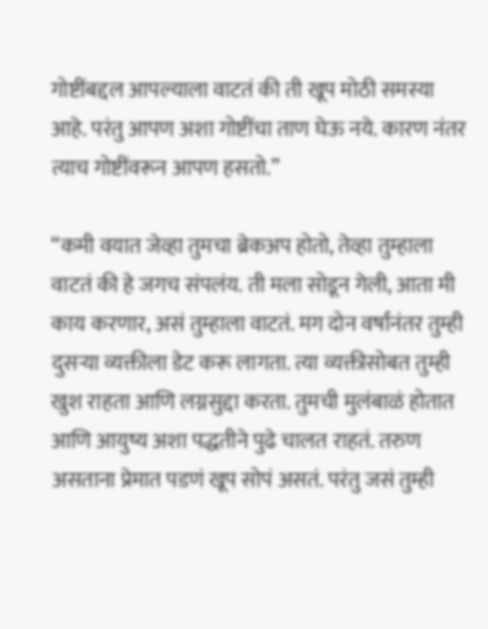गोष्टींबद्दल आपल्याला वाटतं की ती खूप मोठी समस्या आहे. परंतु आपण अशा गोष्टींचा ताण घेऊ नये. कारण नंतर त्याच गोष्टींवरून आपण हसतो.”

“कमी वयात जेव्हा तुमचा ब्रेकअप होतो, तेव्हा तुम्हाला वाटतं की हे जगच संपलंय. ती मला सोडून गेली, आता मी काय करणार, असं तुम्हाला वाटतं. मग दोन वर्षांनंतर तुम्ही दुसऱ्या व्यक्तीला डेट करू लागता. त्या व्यक्तीसोबत तुम्ही खुश राहता आणि लग्नसुद्दा करता. तुमची मुलंबाळं होतात आणि आयुष्य अशा पद्धतीने पुढे चालत राहतं. तरुण असताना प्रेमात पडणं खूप सोपं असतं. परंतु जसं तुम्ही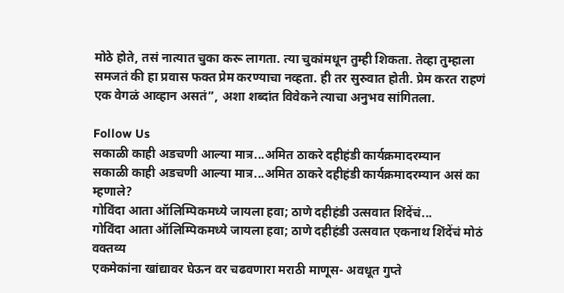मोठे होते, तसं नात्यात चुका करू लागता. त्या चुकांमधून तुम्ही शिकता. तेव्हा तुम्हाला समजतं की हा प्रवास फक्त प्रेम करण्याचा नव्हता. ही तर सुरुवात होती. प्रेम करत राहणं एक वेगळं आव्हान असतं”, अशा शब्दांत विवेकने त्याचा अनुभव सांगितला.

Follow Us
सकाळी काही अडचणी आल्या मात्र...अमित ठाकरे दहीहंडी कार्यक्रमादरम्यान
सकाळी काही अडचणी आल्या मात्र...अमित ठाकरे दहीहंडी कार्यक्रमादरम्यान असं का म्हणाले?
गोविंदा आता ऑलिम्पिकमध्ये जायला हवा; ठाणे दहीहंडी उत्सवात शिंदेंचं...
गोविंदा आता ऑलिम्पिकमध्ये जायला हवा; ठाणे दहीहंडी उत्सवात एकनाथ शिंदेंचं मोठं वक्तव्य
एकमेकांना खांद्यावर घेऊन वर चढवणारा मराठी माणूस- अवधूत गुप्ते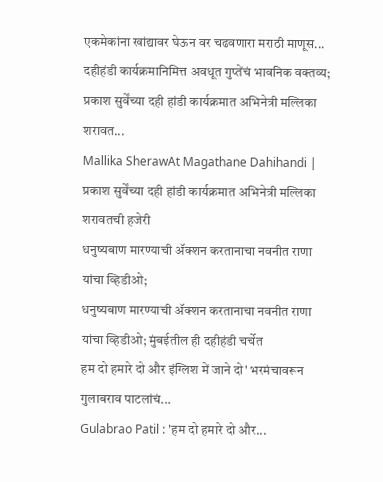एकमेकांना खांद्यावर घेऊन वर चढवणारा मराठी माणूस... दहीहंडी कार्यक्रमानिमित्त अवधूत गुप्तेंचं भावनिक वक्तव्य;
प्रकाश सुर्वेंच्या दही हांडी कार्यक्रमात अभिनेत्री मल्लिका शरावत...
Mallika SherawAt Magathane Dahihandi | प्रकाश सुर्वेंच्या दही हांडी कार्यक्रमात अभिनेत्री मल्लिका शरावतची हजेरी
धनुष्यबाण मारण्याची ॲक्शन करतानाचा नवनीत राणा यांचा व्हिडीओ;
धनुष्यबाण मारण्याची ॲक्शन करतानाचा नवनीत राणा यांचा व्हिडीओ; मुंबईतील ही दहीहंडी चर्चेत
हम दो हमारे दो और इंग्लिश में जाने दो' भरमंचावरून गुलाबराव पाटलांचं...
Gulabrao Patil : 'हम दो हमारे दो और...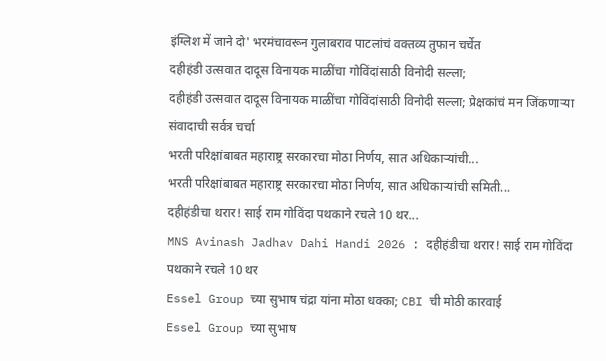इंग्लिश में जाने दो' भरमंचावरून गुलाबराव पाटलांचं वक्तव्य तुफान चर्चेत
दहीहंडी उत्सवात दादूस विनायक माळींचा गोविंदांसाठी विनोदी सल्ला;
दहीहंडी उत्सवात दादूस विनायक माळींचा गोविंदांसाठी विनोदी सल्ला; प्रेक्षकांचं मन जिंकणाऱ्या संवादाची सर्वत्र चर्चा
भरती परिक्षांबाबत महाराष्ट्र सरकारचा मोठा निर्णय, सात अधिकाऱ्यांची...
भरती परिक्षांबाबत महाराष्ट्र सरकारचा मोठा निर्णय, सात अधिकाऱ्यांची समिती...
दहीहंडीचा थरार! साई राम गोविंदा पथकाने रचले 10 थर...
MNS Avinash Jadhav Dahi Handi 2026 : दहीहंडीचा थरार! साई राम गोविंदा पथकाने रचले 10 थर
Essel Group च्या सुभाष चंद्रा यांना मोठा धक्का; CBI ची मोठी कारवाई
Essel Group च्या सुभाष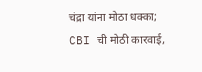चंद्रा यांना मोठा धक्का; CBI ची मोठी कारवाई,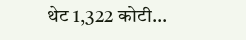थेट 1,322 कोटी...